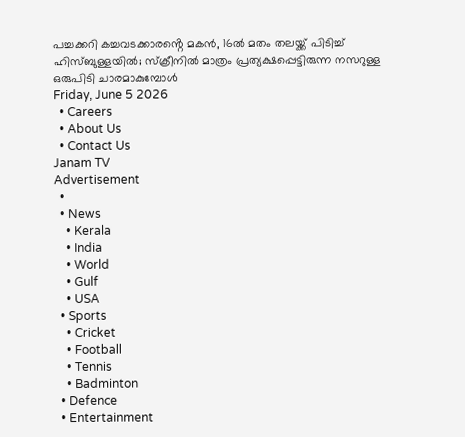പച്ചക്കറി കച്ചവടക്കാരൻ്റെ മകൻ, 16ൽ മതം തലയ്ക്ക് പിടിച്ച് ഹിസ്ബുള്ളയിൽ; സ്ക്രീനിൽ മാത്രം പ്രത്യക്ഷപ്പെട്ടിരുന്ന നസറുള്ള ഒരുപിടി ചാരമാകുമ്പോൾ
Friday, June 5 2026
  • Careers
  • About Us
  • Contact Us
Janam TV
Advertisement
  •
  • News
    • Kerala
    • India
    • World
    • Gulf
    • USA
  • Sports
    • Cricket
    • Football
    • Tennis
    • Badminton
  • Defence
  • Entertainment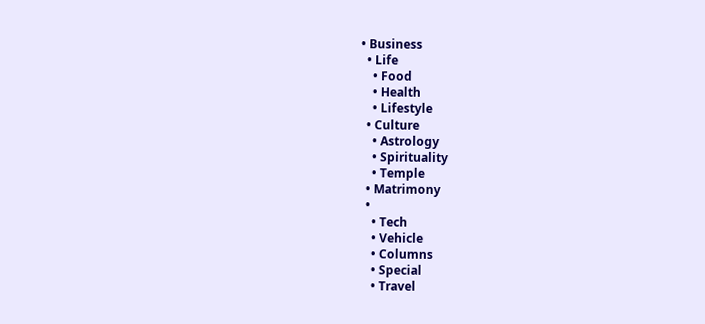• Business
  • Life
    • Food
    • Health
    • Lifestyle
  • Culture
    • Astrology
    • Spirituality
    • Temple
  • Matrimony
  •
    • Tech
    • Vehicle
    • Columns
    • Special
    • Travel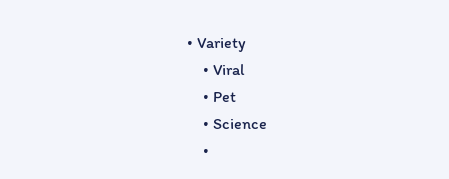• Variety
    • Viral
    • Pet
    • Science
    •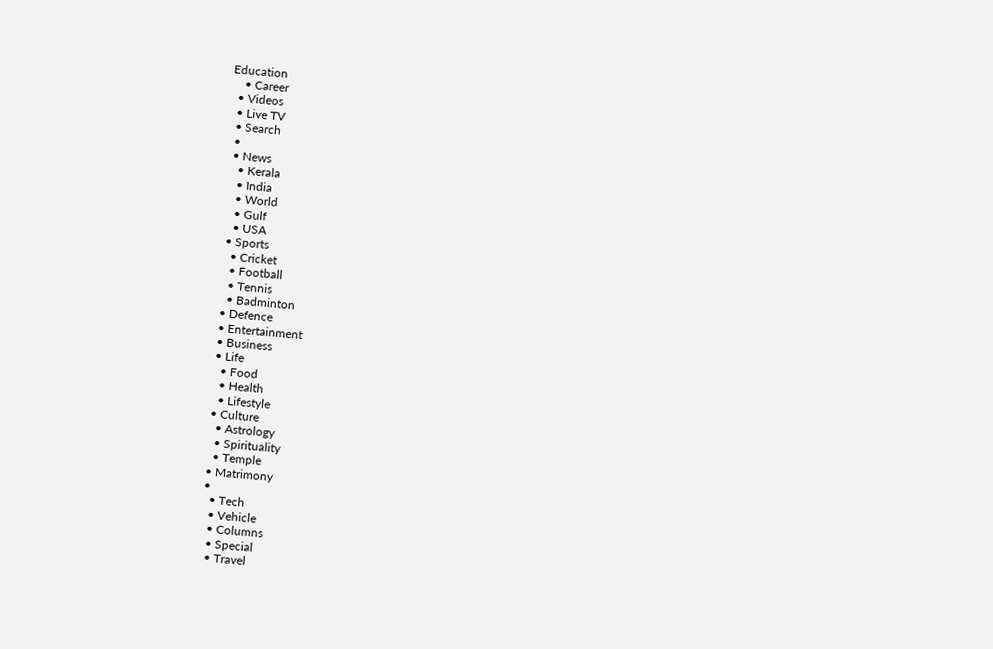Education
    • Career
  • Videos
  • Live TV
  • Search
  •
  • News
    • Kerala
    • India
    • World
    • Gulf
    • USA
  • Sports
    • Cricket
    • Football
    • Tennis
    • Badminton
  • Defence
  • Entertainment
  • Business
  • Life
    • Food
    • Health
    • Lifestyle
  • Culture
    • Astrology
    • Spirituality
    • Temple
  • Matrimony
  •
    • Tech
    • Vehicle
    • Columns
    • Special
    • Travel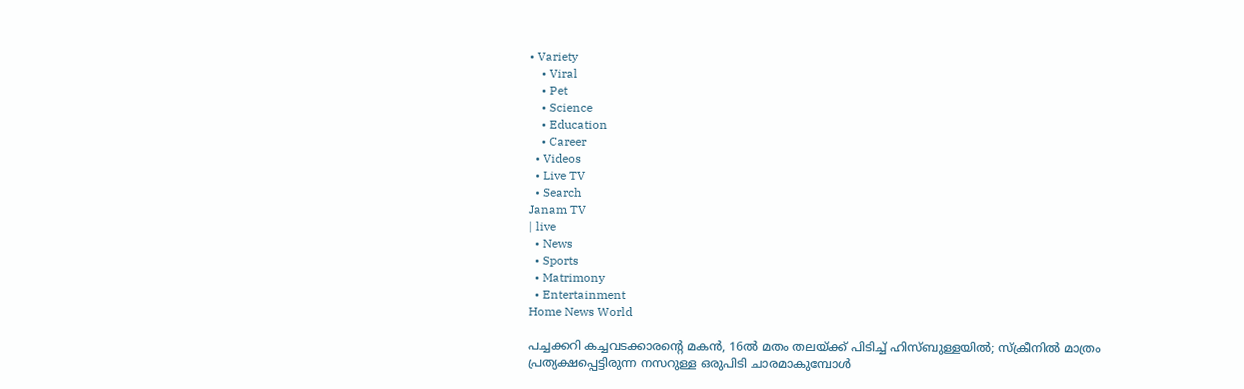• Variety
    • Viral
    • Pet
    • Science
    • Education
    • Career
  • Videos
  • Live TV
  • Search
Janam TV
| live
  • News
  • Sports
  • Matrimony
  • Entertainment
Home News World

പച്ചക്കറി കച്ചവടക്കാരന്റെ മകൻ, 16ൽ മതം തലയ്‌ക്ക് പിടിച്ച് ഹിസ്ബുള്ളയിൽ; സ്ക്രീനിൽ മാത്രം പ്രത്യക്ഷപ്പെട്ടിരുന്ന നസറുള്ള ഒരുപിടി ചാരമാകുമ്പോൾ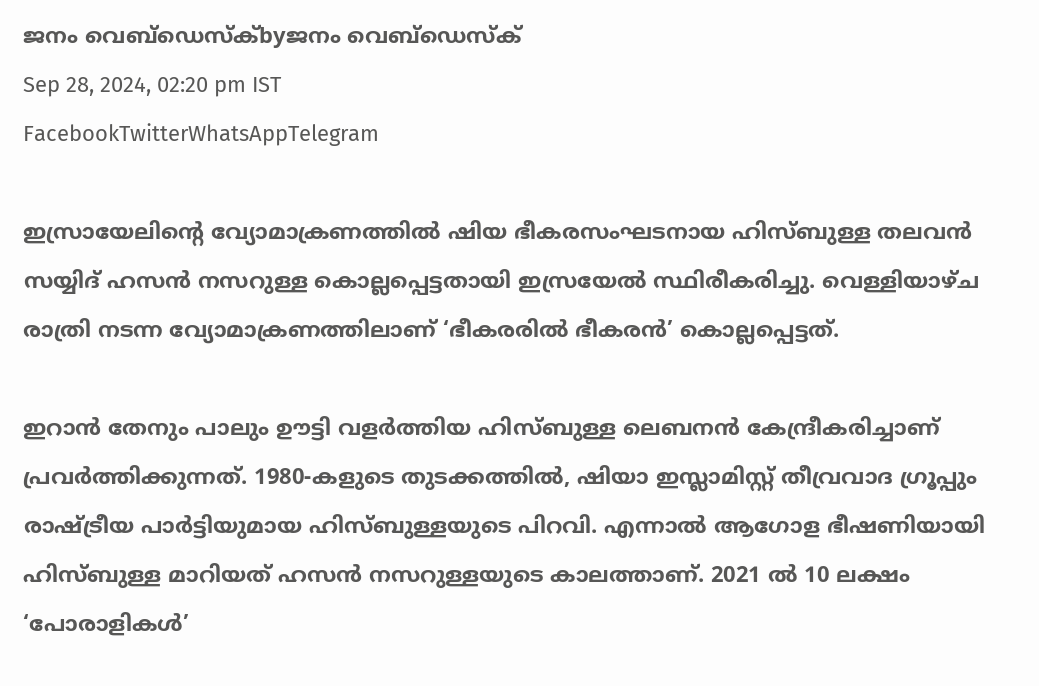ജനം വെബ്‌ഡെസ്ക്byജനം വെബ്‌ഡെസ്ക്
Sep 28, 2024, 02:20 pm IST
FacebookTwitterWhatsAppTelegram

ഇസ്രായേലിന്റെ വ്യോമാക്രണത്തിൽ ഷിയ ഭീകരസംഘടനായ ഹിസ്ബുള്ള തലവൻ സയ്യിദ് ഹസൻ നസറുള്ള കൊല്ലപ്പെട്ടതായി ഇസ്രയേൽ സ്ഥിരീകരിച്ചു. വെള്ളിയാഴ്ച രാത്രി നടന്ന വ്യോമാക്രണത്തിലാണ് ‘ഭീകരരിൽ ഭീകരൻ’ കൊല്ലപ്പെട്ടത്.

ഇറാൻ തേനും പാലും ഊട്ടി വളർത്തിയ ഹിസ്ബുള്ള ലെബനൻ കേന്ദ്രീകരിച്ചാണ് പ്രവർത്തിക്കുന്നത്. 1980-കളുടെ തുടക്കത്തിൽ, ഷിയാ ഇസ്ലാമിസ്റ്റ് തീവ്രവാദ ഗ്രൂപ്പും രാഷ്‌ട്രീയ പാർട്ടിയുമായ ഹിസ്ബുള്ളയുടെ പിറവി. എന്നാൽ ആഗോള ഭീഷണിയായി ഹിസ്ബുള്ള മാറിയത് ഹസൻ നസറുള്ളയുടെ കാലത്താണ്. 2021 ൽ 10 ലക്ഷം ‘പോരാളികൾ’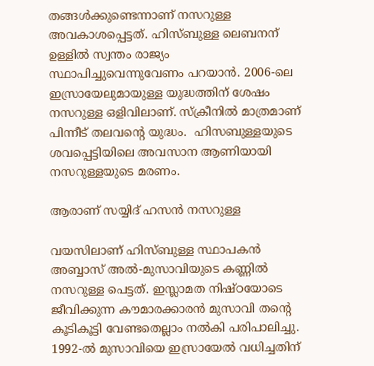തങ്ങൾക്കുണ്ടെന്നാണ് നസറുള്ള  അവകാശപ്പെട്ടത്. ഹിസ്ബുള്ള ലെബനന് ഉള്ളിൽ സ്വന്തം രാജ്യം സ്ഥാപിച്ചുവെന്നുവേണം പറയാൻ. 2006-ലെ ഇസ്രായേലുമായുള്ള യുദ്ധത്തിന് ശേഷം നസറുള്ള ഒളിവിലാണ്. സ്ക്രീനിൽ മാത്രമാണ് പിന്നീട് തലവന്റെ യുദ്ധം.  ഹിസബുള്ളയുടെ ശവപ്പെട്ടിയിലെ അവസാന ആണിയായി നസറുള്ളയുടെ മരണം.

ആരാണ് സയ്യിദ് ഹസൻ നസറുള്ള

വയസിലാണ് ഹിസ്ബുള്ള സ്ഥാപകൻ അബ്ബാസ് അൽ-മുസാവിയുടെ കണ്ണിൽ നസറുള്ള പെട്ടത്. ഇസ്ലാമത നിഷ്ഠയോടെ ജീവിക്കുന്ന കൗമാരക്കാരൻ മുസാവി തന്റെ കൂടികൂട്ടി വേണ്ടതെല്ലാം നൽകി പരിപാലിച്ചു. 1992-ൽ മുസാവിയെ ഇസ്രായേൽ വധിച്ചതിന്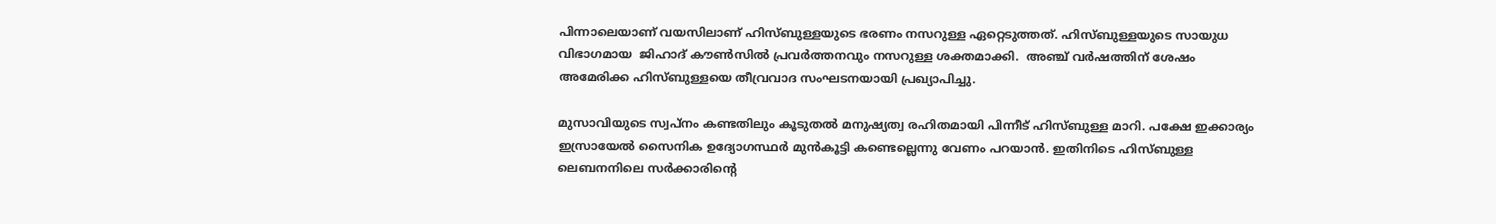പിന്നാലെയാണ് വയസിലാണ് ഹിസ്ബുള്ളയുടെ ഭരണം നസറുള്ള ഏറ്റെടുത്തത്. ഹിസ്ബുള്ളയുടെ സായുധ വിഭാഗമായ  ജിഹാദ് കൗൺസിൽ പ്രവർത്തനവും നസറുള്ള ശക്തമാക്കി.  അഞ്ച് വർഷത്തിന് ശേഷം അമേരിക്ക ഹിസ്ബുള്ളയെ തീവ്രവാദ സംഘടനയായി പ്രഖ്യാപിച്ചു.

മുസാവിയുടെ സ്വപ്നം കണ്ടതിലും കൂടുതൽ മനുഷ്യത്വ രഹിതമായി പിന്നീട് ഹിസ്ബുള്ള മാറി. പക്ഷേ ഇക്കാര്യം ഇസ്രായേൽ സൈനിക ഉദ്യോഗസ്ഥർ മുൻകൂട്ടി കണ്ടെല്ലെന്നു വേണം പറയാൻ. ഇതിനിടെ ഹിസ്ബുള്ള ലെബനനിലെ സർക്കാരിന്റെ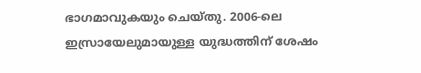ഭാഗമാവുകയും ചെയ്തു. 2006-ലെ ഇസ്രായേലുമായുള്ള യുദ്ധത്തിന് ശേഷം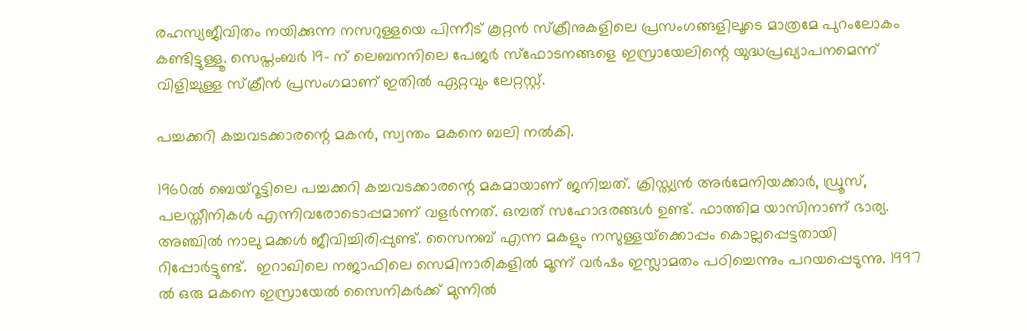രഹസ്യജീവിതം നയിക്കുന്ന നസറുള്ളയെ പിന്നീട് കൂറ്റൻ സ്‌ക്രീനുകളിലെ പ്രസംഗങ്ങളിലൂടെ മാത്രമേ പുറംലോകം കണ്ടിട്ടുള്ളൂ. സെപ്തംബർ 19- ന് ലെബനനിലെ പേജർ സ്ഫോടനങ്ങളെ ഇസ്രായേലിന്റെ യുദ്ധപ്രഖ്യാപനമെന്ന് വിളിച്ചുള്ള സ്ക്രീൻ പ്രസംഗമാണ് ഇതിൽ ഏറ്റവും ലേറ്റസ്റ്റ്.

പച്ചക്കറി കച്ചവടക്കാരന്റെ മകൻ, സ്വന്തം മകനെ ബലി നൽകി.

1960ൽ ബെയ്റൂട്ടിലെ പച്ചക്കറി കച്ചവടക്കാരന്റെ മകമായാണ് ജനിച്ചത്. ക്രിസ്ത്യൻ അർമേനിയക്കാർ, ഡ്രൂസ്, പലസ്തീനികൾ എന്നിവരോടൊപ്പമാണ് വളർന്നത്. ഒമ്പത് സഹോദരങ്ങൾ ഉണ്ട്. ഫാത്തിമ യാസിനാണ് ഭാര്യ. അഞ്ചിൽ നാലു മക്കൾ ജീവിച്ചിരിപ്പുണ്ട്. സൈനബ് എന്ന മകളും നസുള്ളയ്‌ക്കൊപ്പം കൊല്ലപ്പെട്ടതായി റിപ്പോർട്ടുണ്ട്.  ഇറാഖിലെ നജാഫിലെ സെമിനാരികളിൽ മൂന്ന് വർഷം ഇസ്ലാമതം പഠിച്ചെന്നും പറയപ്പെടുന്നു. 1997 ൽ ഒരു മകനെ ഇസ്രായേൽ സൈനികർക്ക് മുന്നിൽ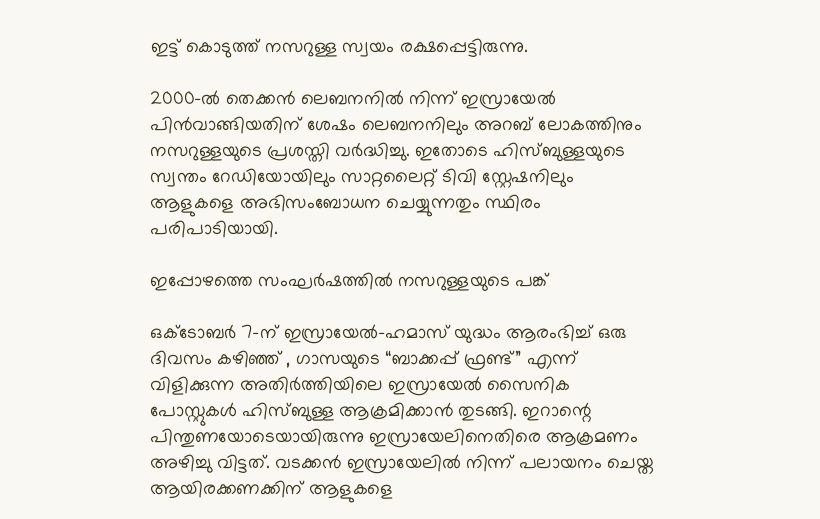ഇട്ട് കൊടുത്ത് നസറുള്ള സ്വയം രക്ഷപ്പെട്ടിരുന്നു.

2000-ൽ തെക്കൻ ലെബനനിൽ നിന്ന് ഇസ്രായേൽ പിൻവാങ്ങിയതിന് ശേഷം ലെബനനിലും അറബ് ലോകത്തിനും നസറുള്ളയുടെ പ്രശസ്തി വർദ്ധിച്ചു. ഇതോടെ ഹിസ്ബുള്ളയുടെ സ്വന്തം റേഡിയോയിലും സാറ്റലൈറ്റ് ടിവി സ്റ്റേഷനിലും ആളുകളെ അഭിസംബോധന ചെയ്യുന്നതും സ്ഥിരം പരിപാടിയായി.

ഇപ്പോഴത്തെ സംഘർഷത്തിൽ നസറുള്ളയുടെ പങ്ക്

ഒക്ടോബർ 7-ന് ഇസ്രായേൽ-ഹമാസ് യുദ്ധം ആരംഭിച്ച് ഒരു ദിവസം കഴിഞ്ഞ് , ഗാസയുടെ “ബാക്കപ്പ് ഫ്രണ്ട്” എന്ന് വിളിക്കുന്ന അതിർത്തിയിലെ ഇസ്രായേൽ സൈനിക പോസ്റ്റുകൾ ഹിസ്ബുള്ള ആക്രമിക്കാൻ തുടങ്ങി. ഇറാന്റെ പിന്തുണയോടെയായിരുന്നു ഇസ്രായേലിനെതിരെ ആക്രമണം അഴിച്ചു വിട്ടത്. വടക്കൻ ഇസ്രായേലിൽ നിന്ന് പലായനം ചെയ്ത ആയിരക്കണക്കിന് ആളുകളെ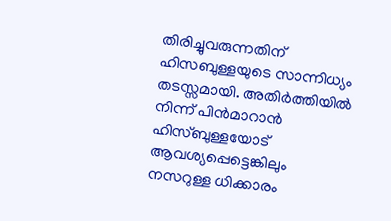തിരിച്ചുവരുന്നതിന്  ഹിസബുള്ളയുടെ സാന്നിധ്യം തടസ്സമായി. അതിർത്തിയിൽ നിന്ന് പിൻമാറാൻ ഹിസ്ബുള്ളയോട് ആവശ്യപ്പെട്ടെങ്കിലും നസറുള്ള ധിക്കാരം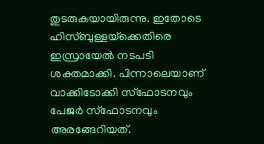തുടരുകയായിരുന്നു. ഇതോടെ ഹിസ്ബുള്ളയ്‌ക്കെതിരെ ഇസ്രായേൽ നടപടി ശക്തമാക്കി. പിന്നാലെയാണ് വാക്കിടോക്കി സ്ഫോടനവും പേജർ സ്ഫോടനവും അരങ്ങേറിയത്.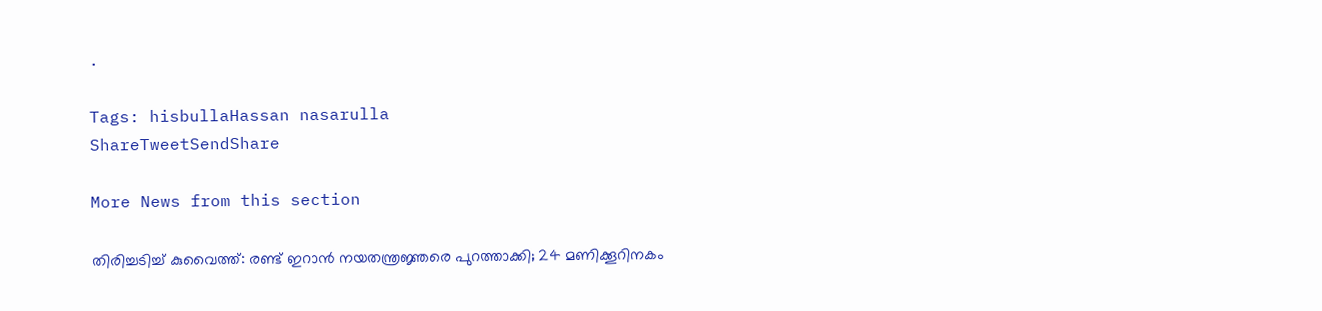.

Tags: hisbullaHassan nasarulla
ShareTweetSendShare

More News from this section

തിരിച്ചടിച്ച് കുവൈത്ത്: രണ്ട് ഇറാന്‍ നയതന്ത്രജ്ഞരെ പുറത്താക്കി; 24 മണിക്കൂറിനകം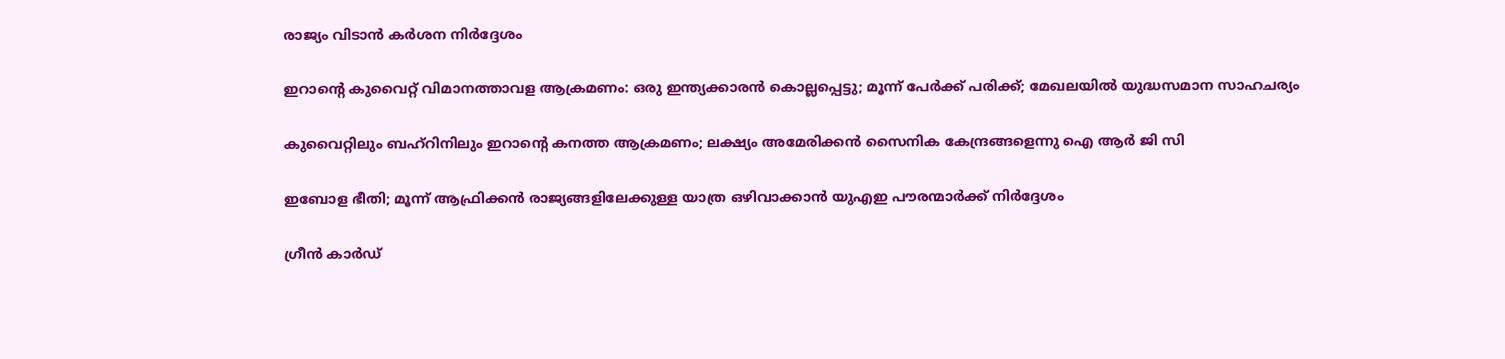രാജ്യം വിടാന്‍ കര്‍ശന നിര്‍ദ്ദേശം

ഇറാന്റെ കുവൈറ്റ് വിമാനത്താവള ആക്രമണം: ഒരു ഇന്ത്യക്കാരന്‍ കൊല്ലപ്പെട്ടു; മൂന്ന് പേര്‍ക്ക് പരിക്ക്; മേഖലയില്‍ യുദ്ധസമാന സാഹചര്യം

കുവൈറ്റിലും ബഹ്‌റിനിലും ഇറാന്റെ കനത്ത ആക്രമണം; ലക്ഷ്യം അമേരിക്കൻ സൈനിക കേന്ദ്രങ്ങളെന്നു ഐ ആർ ജി സി

ഇബോള ഭീതി; മൂന്ന് ആഫ്രിക്കന്‍ രാജ്യങ്ങളിലേക്കുള്ള യാത്ര ഒഴിവാക്കാന്‍ യുഎഇ പൗരന്മാര്‍ക്ക് നിര്‍ദ്ദേശം

ഗ്രീന്‍ കാര്‍ഡ്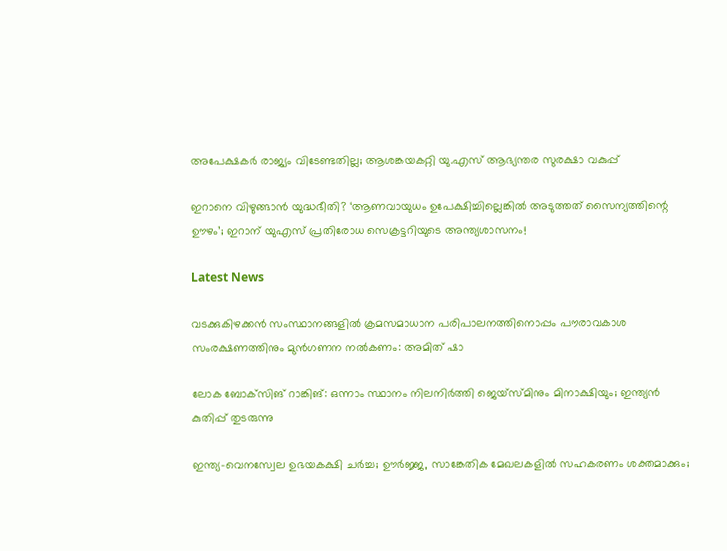അപേക്ഷകര്‍ രാജ്യം വിടേണ്ടതില്ല; ആശങ്കയകറ്റി യു.എസ് ആഭ്യന്തര സുരക്ഷാ വകുപ്പ്

ഇറാനെ വിഴുങ്ങാൻ യുദ്ധഭീതി? ‘ആണവായുധം ഉപേക്ഷിച്ചില്ലെങ്കിൽ അടുത്തത് സൈന്യത്തിന്റെ ഊഴം’; ഇറാന് യുഎസ് പ്രതിരോധ സെക്രട്ടറിയുടെ അന്ത്യശാസനം!

Latest News

വടക്കുകിഴക്കന്‍ സംസ്ഥാനങ്ങളില്‍ ക്രമസമാധാന പരിപാലനത്തിനൊപ്പം പൗരാവകാശ സംരക്ഷണത്തിനും മുന്‍ഗണന നല്‍കണം: അമിത് ഷാ

ലോക ബോക്‌സിങ് റാങ്കിങ്: ഒന്നാം സ്ഥാനം നിലനിര്‍ത്തി ജെയ്‌സ്മിനും മിനാക്ഷിയും; ഇന്ത്യന്‍ കുതിപ്പ് തുടരുന്നു

ഇന്ത്യ-വെനസ്വേല ഉഭയകക്ഷി ചര്‍ച്ച; ഊര്‍ജ്ജ, സാങ്കേതിക മേഖലകളില്‍ സഹകരണം ശക്തമാക്കും;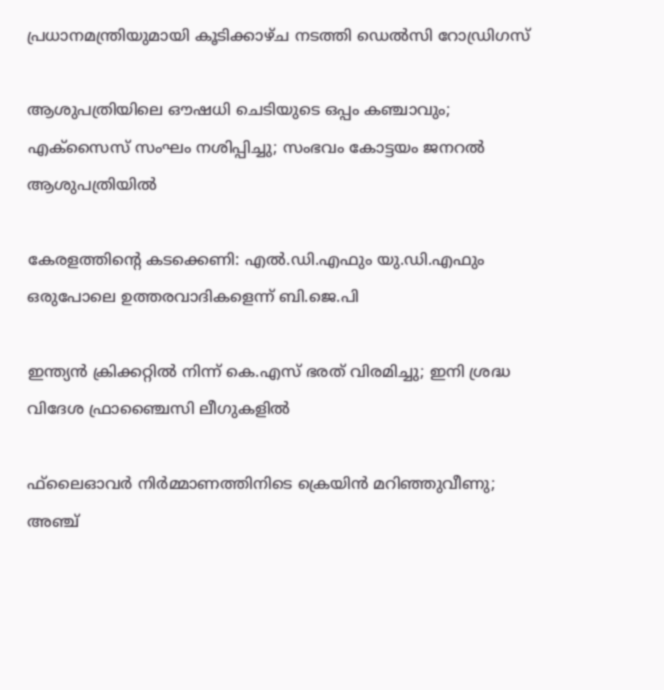പ്രധാനമന്ത്രിയുമായി കൂടിക്കാഴ്ച നടത്തി ഡെല്‍സി റോഡ്രിഗസ്

ആശുപത്രിയിലെ ഔഷധി ചെടിയുടെ ഒപ്പം കഞ്ചാവും; എക്‌സൈസ് സംഘം നശിപ്പിച്ചു; സംഭവം കോട്ടയം ജനറല്‍ ആശുപത്രിയില്‍

കേരളത്തിന്റെ കടക്കെണി: എല്‍.ഡി.എഫും യു.ഡി.എഫും ഒരുപോലെ ഉത്തരവാദികളെന്ന് ബി.ജെ.പി

ഇന്ത്യന്‍ ക്രിക്കറ്റില്‍ നിന്ന് കെ.എസ് ഭരത് വിരമിച്ചു; ഇനി ശ്രദ്ധ വിദേശ ഫ്രാഞ്ചൈസി ലീഗുകളില്‍

ഫ്‌ലൈഓവര്‍ നിര്‍മ്മാണത്തിനിടെ ക്രെയിന്‍ മറിഞ്ഞുവീണു; അഞ്ച്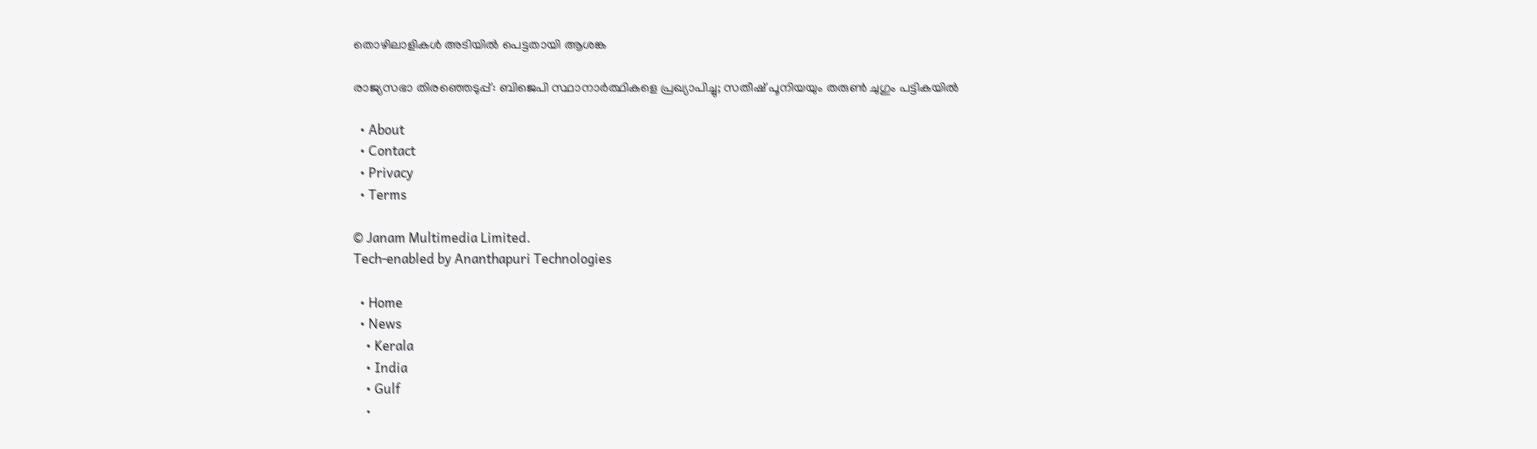തൊഴിലാളികള്‍ അടിയില്‍ പെട്ടതായി ആശങ്ക

രാജ്യസഭാ തിരഞ്ഞെടുപ്പ്: ബിജെപി സ്ഥാനാര്‍ത്ഥികളെ പ്രഖ്യാപിച്ചു; സതീഷ് പൂനിയയും തരുണ്‍ ചുഗും പട്ടികയില്‍

  • About
  • Contact
  • Privacy
  • Terms

© Janam Multimedia Limited.
Tech-enabled by Ananthapuri Technologies

  • Home
  • News
    • Kerala
    • India
    • Gulf
    •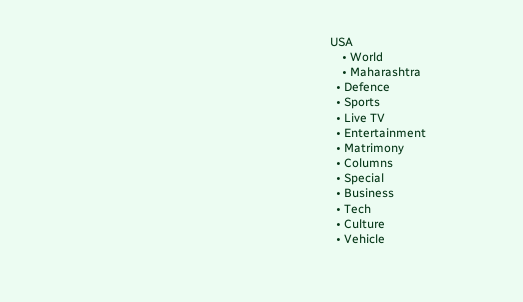USA
    • World
    • Maharashtra
  • Defence
  • Sports
  • Live TV
  • Entertainment
  • Matrimony
  • Columns
  • Special
  • Business
  • Tech
  • Culture
  • Vehicle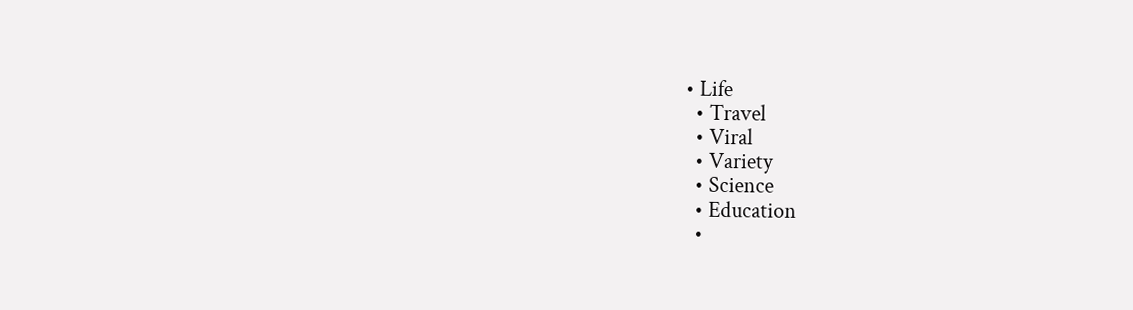• Life
  • Travel
  • Viral
  • Variety
  • Science
  • Education
  •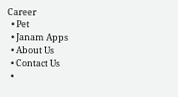Career
  • Pet
  • Janam Apps
  • About Us
  • Contact Us
  •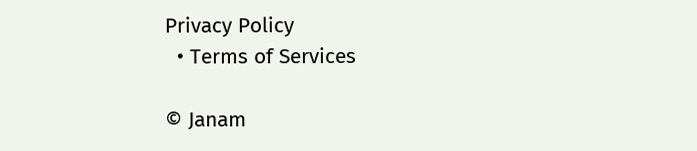Privacy Policy
  • Terms of Services

© Janam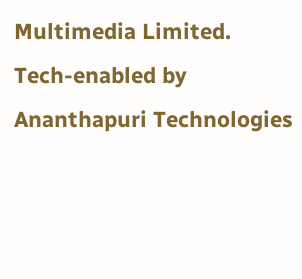Multimedia Limited.
Tech-enabled by Ananthapuri Technologies